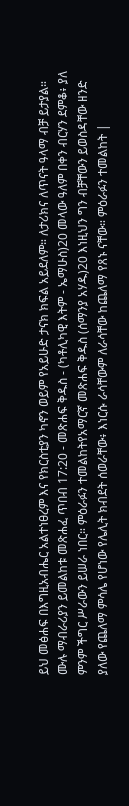ይህ መፅሐፍ በእግዚአብሔር አልተነፀረም እና የክርስቲያን ካኖን ወይም የአይሁድ ታናክ ክፍል አይደለም። ለታሪክና ለጥናት ዓላማ ብቻ ይታያል። ሙሉ ማብራሪያን ይመልከቱ መጽሐፈ ጥበብ 17:20 - መጽሐፍ ቅዱስ - (ካቶሊካዊ እትም - ኤማሁስ)20 መላው ዓለም በቀን ብርሃን ደምቆ፥ ያለ ምንም ችግር ሥራውን ይሠራ ነበር። ምዕራፉን ተመልከትየአማርኛ መጽሐፍ ቅዱስ (ሰማንያ አሃዱ)20 እነዚህን ግን ብቻቸውን ይወስዳቸው ዘንድ ያለው የጨለማ ምሳሌ የሆነው የሌሊት ክብደት ሰወራቸው፥ እነርሱ ራሳቸውም ለራሳቸው ከጨለማ የጸኑ ናቸው። ምዕራፉን ተመልከት |